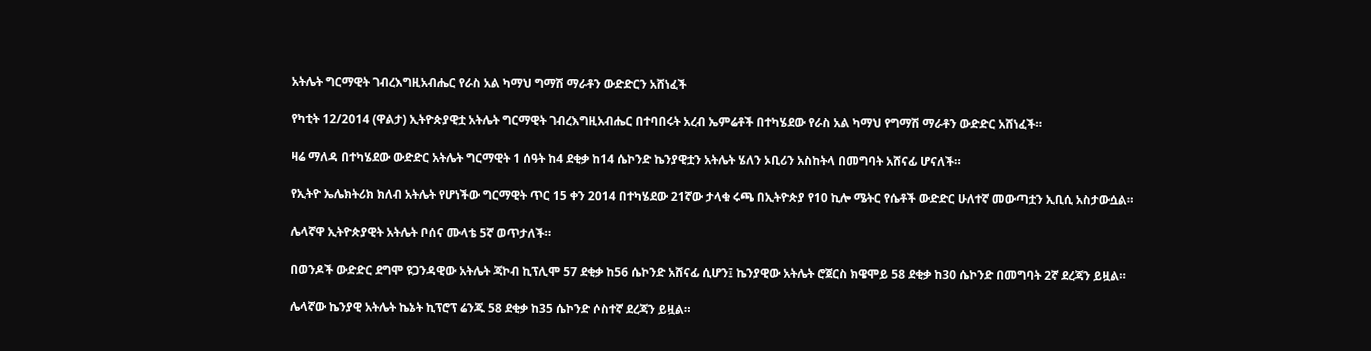አትሌት ግርማዊት ገብረእግዚአብሔር የራስ አል ካማህ ግማሽ ማራቶን ውድድርን አሸነፈች

የካቲት 12/2014 (ዋልታ) ኢትዮጵያዊቷ አትሌት ግርማዊት ገብረእግዚአብሔር በተባበሩት አረብ ኤምሬቶች በተካሄደው የራስ አል ካማህ የግማሽ ማራቶን ውድድር አሸነፈች።

ዛሬ ማለዳ በተካሄደው ውድድር አትሌት ግርማዊት 1 ሰዓት ከ4 ደቂቃ ከ14 ሴኮንድ ኬንያዊቷን አትሌት ሄለን ኦቢሪን አስከትላ በመግባት አሸናፊ ሆናለች።

የኢትዮ ኤሌክትሪክ ክለብ አትሌት የሆነችው ግርማዊት ጥር 15 ቀን 2014 በተካሄደው 21ኛው ታላቁ ሩጫ በኢትዮጵያ የ10 ኪሎ ሜትር የሴቶች ውድድር ሁለተኛ መውጣቷን ኢቢሲ አስታውሷል።

ሌላኛዋ ኢትዮጵያዊት አትሌት ቦሰና ሙላቴ 5ኛ ወጥታለች።

በወንዶች ውድድር ደግሞ ዩጋንዳዊው አትሌት ጃኮብ ኪፕሊሞ 57 ደቂቃ ከ56 ሴኮንድ አሸናፊ ሲሆን፤ ኬንያዊው አትሌት ሮጀርስ ክዌሞይ 58 ደቂቃ ከ30 ሴኮንድ በመግባት 2ኛ ደረጃን ይዟል።

ሌላኛው ኬንያዊ አትሌት ኬኔት ኪፕሮፕ ሬንጁ 58 ደቂቃ ከ35 ሴኮንድ ሶስተኛ ደረጃን ይዟል።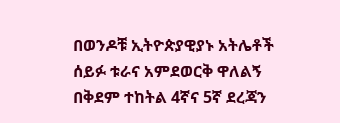በወንዶቹ ኢትዮጵያዊያኑ አትሌቶች ሰይፉ ቱራና አምደወርቅ ዋለልኝ በቅደም ተከትል 4ኛና 5ኛ ደረጃን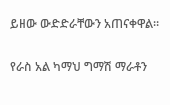ይዘው ውድድራቸውን አጠናቀዋል።

የራስ አል ካማህ ግማሽ ማራቶን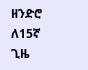ዘንድሮ ለ15ኛ ጊዜ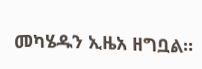መካሄዱን ኢዜአ ዘግቧል።